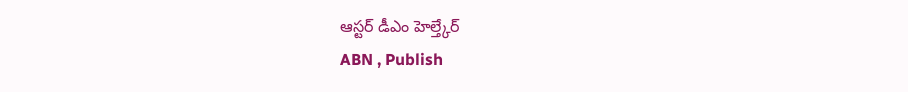ఆస్టర్ డీఎం హెల్త్కేర్
ABN , Publish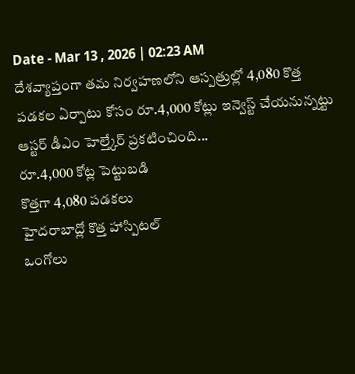Date - Mar 13 , 2026 | 02:23 AM
దేశవ్యాప్తంగా తమ నిర్వహణలోని ఆస్పత్రుల్లో 4,080 కొత్త పడకల ఏర్పాటు కోసం రూ.4,000 కోట్లు ఇన్వెస్ట్ చేయనున్నట్టు ఆస్టర్ డీఎం హెల్త్కేర్ ప్రకటించింది...
రూ.4,000 కోట్ల పెట్టుబడి
కొత్తగా 4,080 పడకలు
హైదరాబాద్లో కొత్త హాస్పిటల్
ఒంగోలు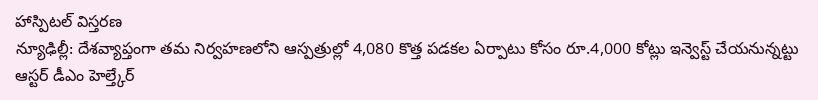హాస్పిటల్ విస్తరణ
న్యూఢిల్లీ: దేశవ్యాప్తంగా తమ నిర్వహణలోని ఆస్పత్రుల్లో 4,080 కొత్త పడకల ఏర్పాటు కోసం రూ.4,000 కోట్లు ఇన్వెస్ట్ చేయనున్నట్టు ఆస్టర్ డీఎం హెల్త్కేర్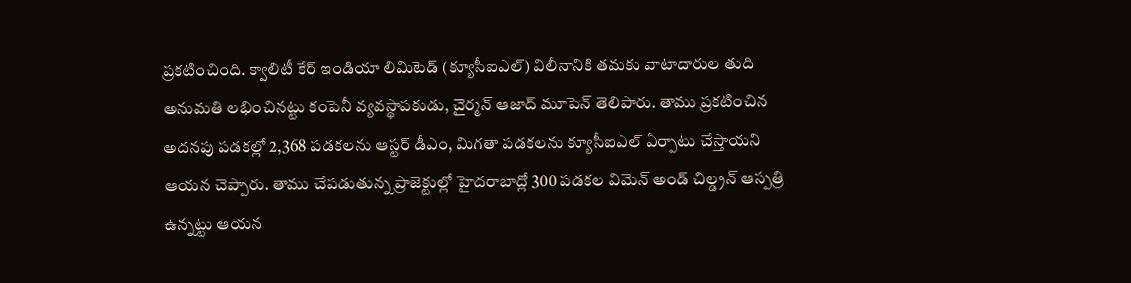ప్రకటించింది. క్వాలిటీ కేర్ ఇండియా లిమిటెడ్ (క్యూసీఐఎల్) విలీనానికి తమకు వాటాదారుల తుది అనుమతి లభించినట్టు కంపెనీ వ్యవస్థాపకుడు, చైర్మన్ ఆజాద్ మూపెన్ తెలిపారు. తాము ప్రకటించిన అదనపు పడకల్లో 2,368 పడకలను ఆస్టర్ డీఎం, మిగతా పడకలను క్యూసీఐఎల్ ఏర్పాటు చేస్తాయని ఆయన చెప్పారు. తాము చేపడుతున్న ప్రాజెక్టుల్లో హైదరాబాద్లో 300 పడకల విమెన్ అండ్ చిల్డ్రన్ ఆస్పత్రి ఉన్నట్టు ఆయన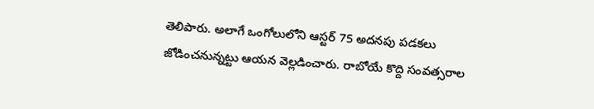తెలిపారు. అలాగే ఒంగోలులోని ఆస్టర్ 75 అదనపు పడకలు జోడించనున్నట్టు ఆయన వెల్లడించారు. రాబోయే కొద్ది సంవత్సరాల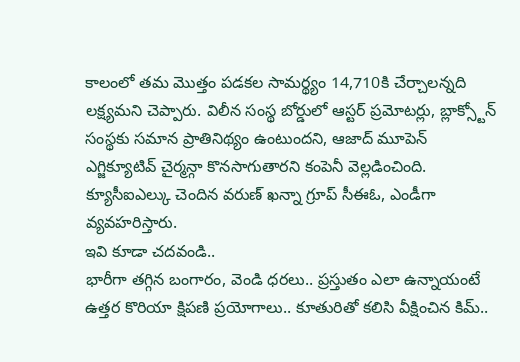కాలంలో తమ మొత్తం పడకల సామర్థ్యం 14,710కి చేర్చాలన్నది లక్ష్యమని చెప్పారు. విలీన సంస్థ బోర్డులో ఆస్టర్ ప్రమోటర్లు, బ్లాక్స్టోన్ సంస్థకు సమాన ప్రాతినిథ్యం ఉంటుందని, ఆజాద్ మూపెన్ ఎగ్జిక్యూటివ్ చైర్మన్గా కొనసాగుతారని కంపెనీ వెల్లడించింది. క్యూసీఐఎల్కు చెందిన వరుణ్ ఖన్నా గ్రూప్ సీఈఓ, ఎండీగా వ్యవహరిస్తారు.
ఇవి కూడా చదవండి..
భారీగా తగ్గిన బంగారం, వెండి ధరలు.. ప్రస్తుతం ఎలా ఉన్నాయంటే
ఉత్తర కొరియా క్షిపణి ప్రయోగాలు.. కూతురితో కలిసి వీక్షించిన కిమ్..